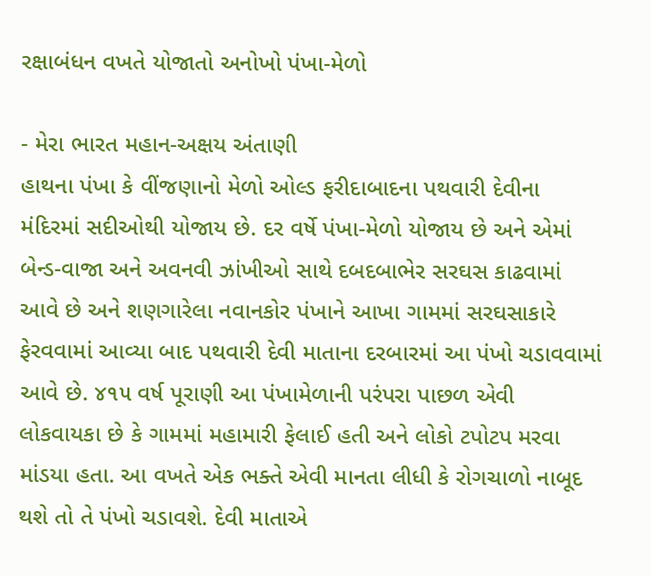રક્ષાબંધન વખતે યોજાતો અનોખો પંખા-મેળો

- મેરા ભારત મહાન-અક્ષય અંતાણી
હાથના પંખા કે વીંજણાનો મેળો ઓલ્ડ ફરીદાબાદના પથવારી દેવીના મંદિરમાં સદીઓથી યોજાય છે. દર વર્ષે પંખા-મેળો યોજાય છે અને એમાં બેન્ડ-વાજા અને અવનવી ઝાંખીઓ સાથે દબદબાભેર સરઘસ કાઢવામાં આવે છે અને શણગારેલા નવાનકોર પંખાને આખા ગામમાં સરઘસાકારે ફેરવવામાં આવ્યા બાદ પથવારી દેવી માતાના દરબારમાં આ પંખો ચડાવવામાં આવે છે. ૪૧૫ વર્ષ પૂરાણી આ પંખામેળાની પરંપરા પાછળ એવી લોકવાયકા છે કે ગામમાં મહામારી ફેલાઈ હતી અને લોકો ટપોટપ મરવા માંડયા હતા. આ વખતે એક ભક્તે એવી માનતા લીધી કે રોગચાળો નાબૂદ થશે તો તે પંખો ચડાવશે. દેવી માતાએ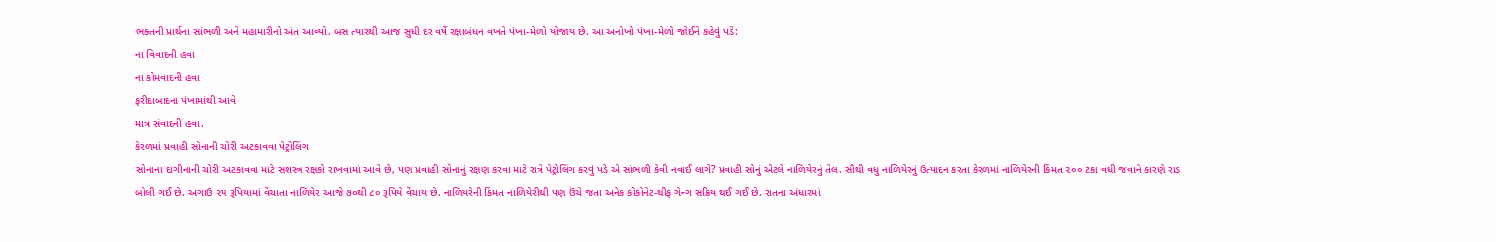ભક્તની પ્રાર્થના સાંભળી અને મહામારીનો અંત આવ્યો. બસ ત્યારથી આજ સુધી દર વર્ષે રક્ષાબંધન વખતે પંખા-મેળો યોજાય છે. આ અનોખો પંખા-મેળો જોઈને કહેવું પડે:
ના વિવાદની હવા
ના કોમવાદની હવા
ફરીદાબાદના પંખામાંથી આવે
માત્ર સંવાદની હવા.
કેરળમાં પ્રવાહી સોનાની ચોરી અટકાવવા પેટ્રોલિંગ
સોનાના દાગીનાની ચોરી અટકાવવા માટે સશસ્ત્ર રક્ષકો રાખવામાં આવે છે, પણ પ્રવાહી સોનાનું રક્ષણ કરવા માટે રાત્રે પેટ્રોલિંગ કરવું પડે એ સાંભળી કેવી નવાઈ લાગે? પ્રવાહી સોનું એટલે નાળિયેરનું તેલ. સૌથી વધુ નાળિયેરનું ઉત્પાદન કરતા કેરળમાં નાળિયેરની કિંમત ૨૦૦ ટકા વધી જવાને કારણે રાડ બોલી ગઈ છે. અગાઉ ૨૫ રૂપિયામાં વેંચાતા નાળિયેર આજે ૭૦થી ૮૦ રૂપિયે વેંચાય છે. નાળિયરેની કિંમત નાળિયેરીથી પણ ઉંચે જતા અનેક કોકોનેટ-થીફ ગેન્ગ સક્રિય થઈ ગઈ છે. રાતના અંધારમાં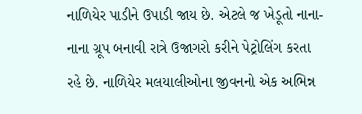નાળિયેર પાડીને ઉપાડી જાય છે. એટલે જ ખેડૂતો નાના-નાના ગ્રૂપ બનાવી રાત્રે ઉજાગરો કરીને પેટ્રોલિંગ કરતા રહે છે. નાળિયેર મલયાલીઓના જીવનનો એક અભિન્ન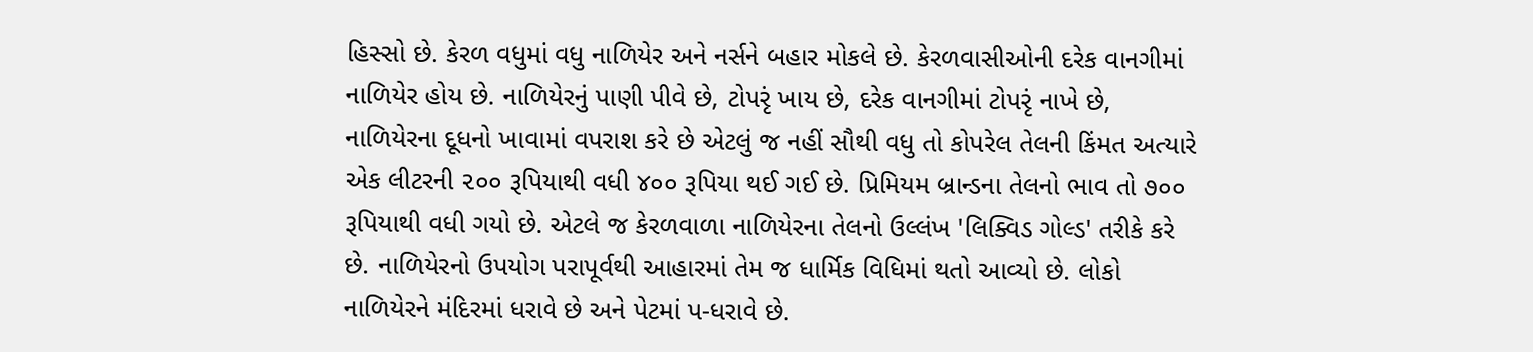હિસ્સો છે. કેરળ વધુમાં વધુ નાળિયેર અને નર્સને બહાર મોકલે છે. કેરળવાસીઓની દરેક વાનગીમાં નાળિયેર હોય છે. નાળિયેરનું પાણી પીવે છે, ટોપરૃં ખાય છે, દરેક વાનગીમાં ટોપરૃં નાખે છે, નાળિયેરના દૂધનો ખાવામાં વપરાશ કરે છે એટલું જ નહીં સૌથી વધુ તો કોપરેલ તેલની કિંમત અત્યારે એક લીટરની ૨૦૦ રૂપિયાથી વધી ૪૦૦ રૂપિયા થઈ ગઈ છે. પ્રિમિયમ બ્રાન્ડના તેલનો ભાવ તો ૭૦૦ રૂપિયાથી વધી ગયો છે. એટલે જ કેરળવાળા નાળિયેરના તેલનો ઉલ્લંખ 'લિક્વિડ ગોલ્ડ' તરીકે કરે છે. નાળિયેરનો ઉપયોગ પરાપૂર્વથી આહારમાં તેમ જ ધાર્મિક વિધિમાં થતો આવ્યો છે. લોકો નાળિયેરને મંદિરમાં ધરાવે છે અને પેટમાં પ-ધરાવે છે.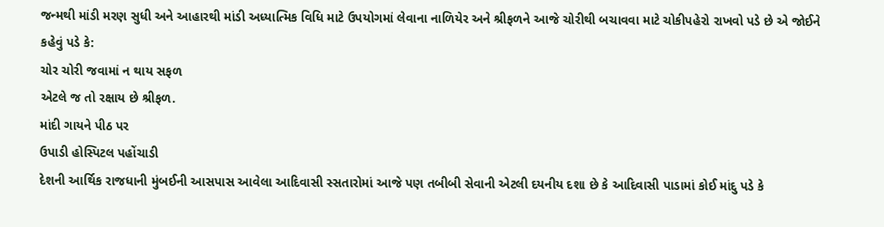જન્મથી માંડી મરણ સુધી અને આહારથી માંડી અધ્યાત્મિક વિધિ માટે ઉપયોગમાં લેવાના નાળિયેર અને શ્રીફળને આજે ચોરીથી બચાવવા માટે ચોકીપહેરો રાખવો પડે છે એ જોઈને કહેવું પડે કે:
ચોર ચોરી જવામાં ન થાય સફળ
એટલે જ તો રક્ષાય છે શ્રીફળ.
માંદી ગાયને પીઠ પર
ઉપાડી હોસ્પિટલ પહોંચાડી
દેશની આર્થિક રાજધાની મુંબઈની આસપાસ આવેલા આદિવાસી સ્સતારોમાં આજે પણ તબીબી સેવાની એટલી દયનીય દશા છે કે આદિવાસી પાડામાં કોઈ માંદુ પડે કે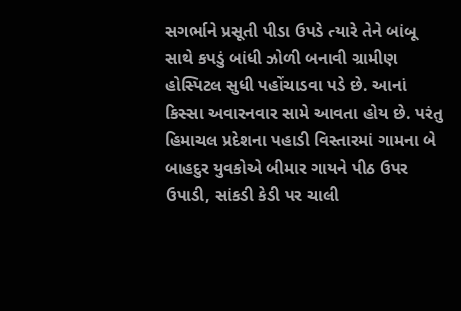સગર્ભાને પ્રસૂતી પીડા ઉપડે ત્યારે તેને બાંબૂ સાથે કપડું બાંધી ઝોળી બનાવી ગ્રામીણ હોસ્પિટલ સુધી પહોંચાડવા પડે છે. આનાં કિસ્સા અવારનવાર સામે આવતા હોય છે. પરંતુ હિમાચલ પ્રદેશના પહાડી વિસ્તારમાં ગામના બે બાહદુર યુવકોએ બીમાર ગાયને પીઠ ઉપર ઉપાડી, સાંકડી કેડી પર ચાલી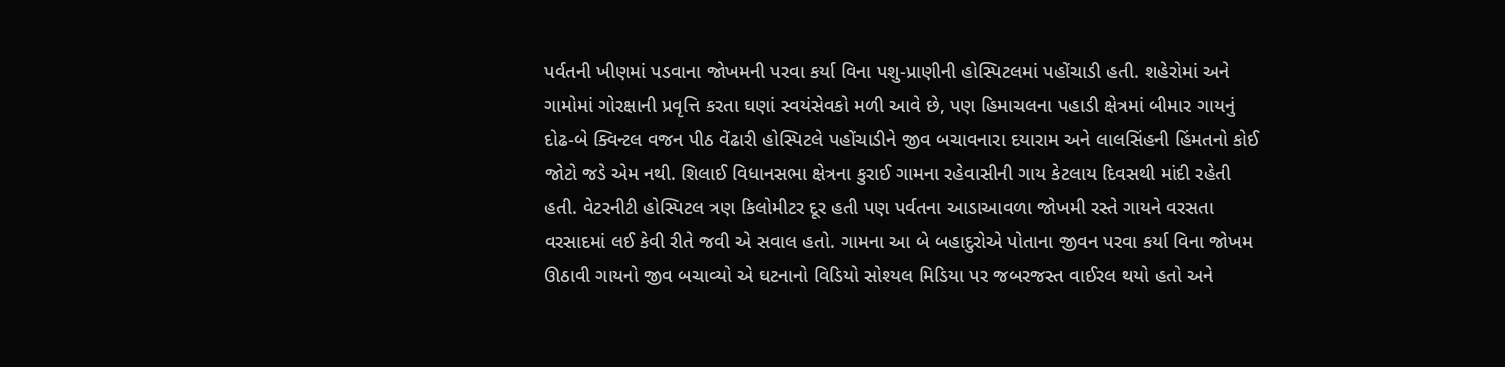પર્વતની ખીણમાં પડવાના જોખમની પરવા કર્યા વિના પશુ-પ્રાણીની હોસ્પિટલમાં પહોંચાડી હતી. શહેરોમાં અને ગામોમાં ગોરક્ષાની પ્રવૃત્તિ કરતા ઘણાં સ્વયંસેવકો મળી આવે છે, પણ હિમાચલના પહાડી ક્ષેત્રમાં બીમાર ગાયનું દોઢ-બે ક્વિન્ટલ વજન પીઠ વેંઢારી હોસ્પિટલે પહોંચાડીને જીવ બચાવનારા દયારામ અને લાલસિંહની હિંમતનો કોઈ જોટો જડે એમ નથી. શિલાઈ વિધાનસભા ક્ષેત્રના કુરાઈ ગામના રહેવાસીની ગાય કેટલાય દિવસથી માંદી રહેતી હતી. વેટરનીટી હોસ્પિટલ ત્રણ કિલોમીટર દૂર હતી પણ પર્વતના આડાઆવળા જોખમી રસ્તે ગાયને વરસતા વરસાદમાં લઈ કેવી રીતે જવી એ સવાલ હતો. ગામના આ બે બહાદુરોએ પોતાના જીવન પરવા કર્યા વિના જોખમ ઊઠાવી ગાયનો જીવ બચાવ્યો એ ઘટનાનો વિડિયો સોશ્યલ મિડિયા પર જબરજસ્ત વાઈરલ થયો હતો અને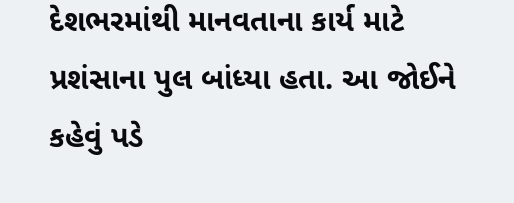દેશભરમાંથી માનવતાના કાર્ય માટે પ્રશંસાના પુલ બાંધ્યા હતા. આ જોઈને કહેવું પડે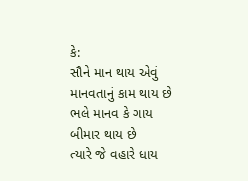કે:
સૌને માન થાય એવું
માનવતાનું કામ થાય છે
ભલે માનવ કે ગાય
બીમાર થાય છે
ત્યારે જે વહારે ધાય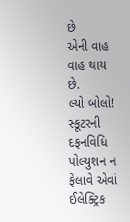છે
એની વાહ વાહ થાય છે.
લ્યો બોલો!
સ્કૂટરની દફનવિધિ
પોલ્યુશન ન ફેલાવે એવાં ઈલેક્ટ્રિક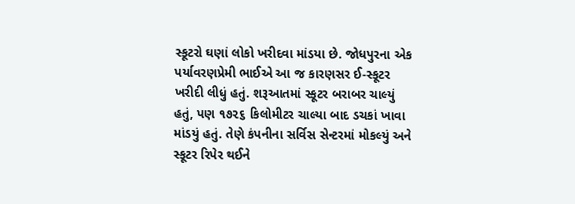સ્કૂટરો ઘણાં લોકો ખરીદવા માંડયા છે. જોધપુરના એક પર્યાવરણપ્રેમી ભાઈએ આ જ કારણસર ઈ-સ્કૂટર ખરીદી લીધું હતું. શરૂઆતમાં સ્કૂટર બરાબર ચાલ્યું હતું, પણ ૧૭૨૬ કિલોમીટર ચાલ્યા બાદ ડચકાં ખાવા માંડયું હતું. તેણે કંપનીના સર્વિસ સેન્ટરમાં મોકલ્યું અને સ્કૂટર રિપેર થઈને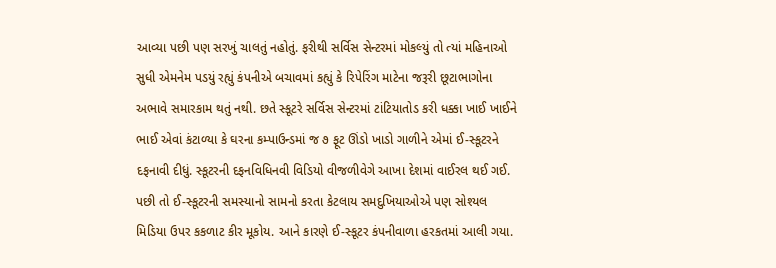આવ્યા પછી પણ સરખું ચાલતું નહોતું. ફરીથી સર્વિસ સેન્ટરમાં મોકલ્યું તો ત્યાં મહિનાઓ સુધી એમનેમ પડયું રહ્યું કંપનીએ બચાવમાં કહ્યું કે રિપેરિંગ માટેના જરૂરી છૂટાભાગોના અભાવે સમારકામ થતું નથી. છતે સ્કૂટરે સર્વિસ સેન્ટરમાં ટાંટિયાતોડ કરી ધક્કા ખાઈ ખાઈને ભાઈ એવાં કંટાળ્યા કે ઘરના કમ્પાઉન્ડમાં જ ૭ ફૂટ ઊંડો ખાડો ગાળીને એમાં ઈ-સ્કૂટરને દફનાવી દીધું. સ્કૂટરની દફનવિધિનવી વિડિયો વીજળીવેગે આખા દેશમાં વાઈરલ થઈ ગઈ. પછી તો ઈ-સ્કૂટરની સમસ્યાનો સામનો કરતા કેટલાય સમદુખિયાઓએ પણ સોશ્યલ મિડિયા ઉપર કકળાટ કીર મૂકોય. આને કારણે ઈ-સ્કૂટર કંપનીવાળા હરકતમાં આલી ગયા.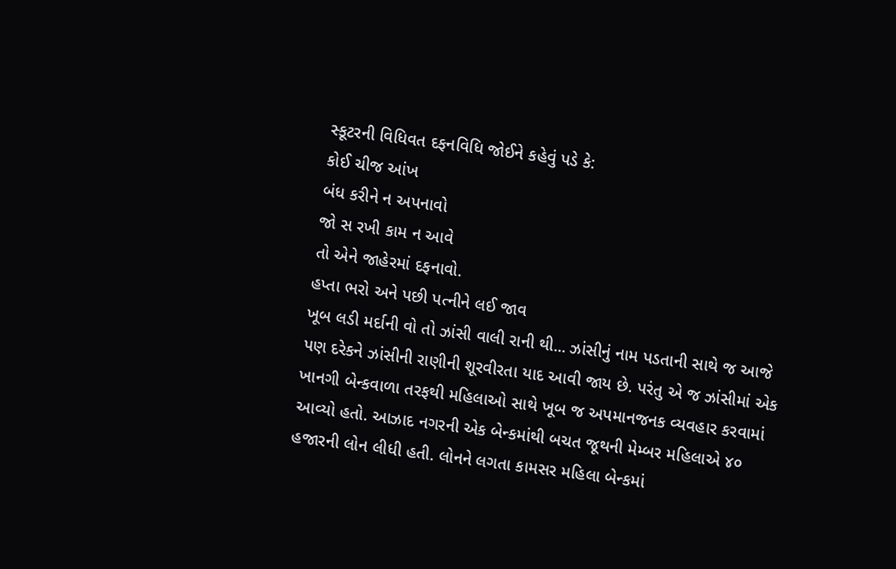સ્કૂટરની વિધિવત દફનવિધિ જોઈને કહેવું પડે કે:
કોઈ ચીજ આંખ
બંધ કરીને ન અપનાવો
જો સ રખી કામ ન આવે
તો એને જાહેરમાં દફનાવો.
હપ્તા ભરો અને પછી પત્નીને લઈ જાવ
ખૂબ લડી મર્દાની વો તો ઝાંસી વાલી રાની થી... ઝાંસીનું નામ પડતાની સાથે જ આજે પણ દરેકને ઝાંસીની રાણીની શૂરવીરતા યાદ આવી જાય છે. પરંતુ એ જ ઝાંસીમાં એક ખાનગી બેન્કવાળા તરફથી મહિલાઓ સાથે ખૂબ જ અપમાનજનક વ્યવહાર કરવામાં આવ્યો હતો. આઝાદ નગરની એક બેન્કમાંથી બચત જૂથની મેમ્બર મહિલાએ ૪૦ હજારની લોન લીધી હતી. લોનને લગતા કામસર મહિલા બેન્કમાં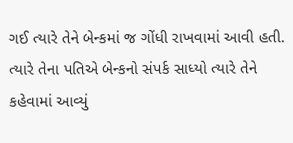ગઈ ત્યારે તેને બેન્કમાં જ ગોંધી રાખવામાં આવી હતી. ત્યારે તેના પતિએ બેન્કનો સંપર્ક સાધ્યો ત્યારે તેને કહેવામાં આવ્યું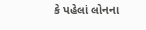કે પહેલાં લોનના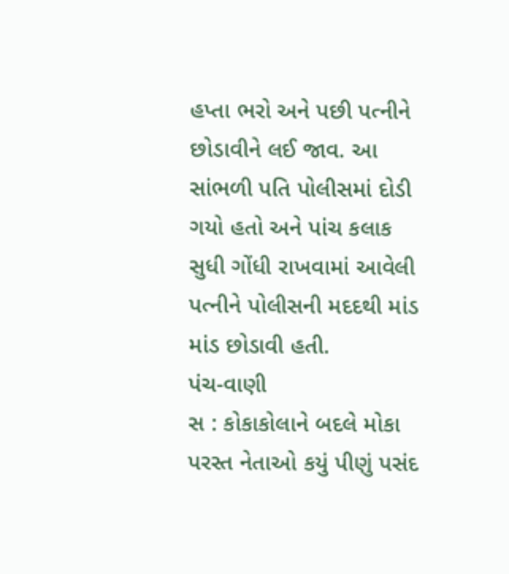હપ્તા ભરો અને પછી પત્નીને છોડાવીને લઈ જાવ. આ સાંભળી પતિ પોલીસમાં દોડી ગયો હતો અને પાંચ કલાક સુધી ગોંધી રાખવામાં આવેલી પત્નીને પોલીસની મદદથી માંડ માંડ છોડાવી હતી.
પંચ-વાણી
સ : કોકાકોલાને બદલે મોકા પરસ્ત નેતાઓ કયું પીણું પસંદ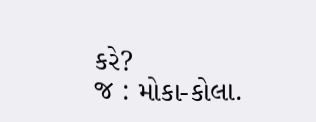કરે?
જ : મોકા-કોલા.